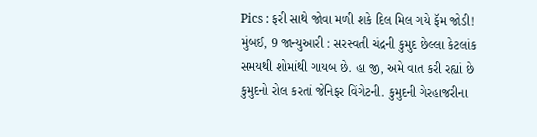Pics : ફરી સાથે જોવા મળી શકે દિલ મિલ ગયે ફૅમ જોડી!
મુંબઈ, 9 જાન્યુઆરી : સરસ્વતી ચંદ્રની કુમુદ છેલ્લા કેટલાંક સમયથી શોમાંથી ગાયબ છે. હા જી, અમે વાત કરી રહ્યાં છે કુમુદનો રોલ કરતાં જેનિફર વિંગેટની. કુમુદની ગેરહાજરીના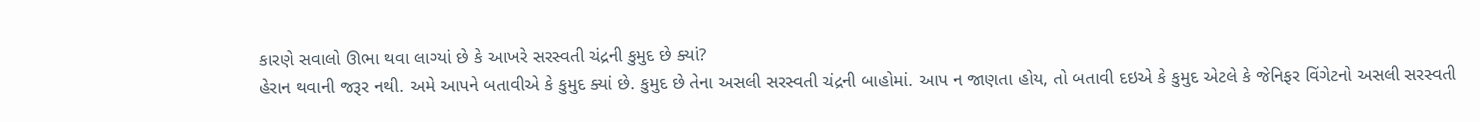કારણે સવાલો ઊભા થવા લાગ્યાં છે કે આખરે સરસ્વતી ચંદ્રની કુમુદ છે ક્યાં?
હેરાન થવાની જરૂર નથી. અમે આપને બતાવીએ કે કુમુદ ક્યાં છે. કુમુદ છે તેના અસલી સરસ્વતી ચંદ્રની બાહોમાં. આપ ન જાણતા હોય, તો બતાવી દઇએ કે કુમુદ એટલે કે જેનિફર વિંગેટનો અસલી સરસ્વતી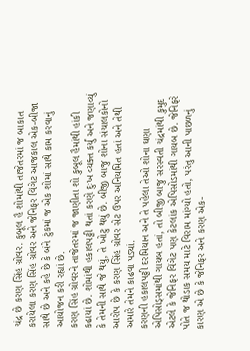ચંદ્ર છે કરણ સિંહ ગ્રોવર. કુબૂલ હૈ શોમાંથી તાજેતરમાં જ બાકાત કરાયેલા કરણ સિંહ ગ્રોવર અને જેનિફર વિંગેટ આજકાલ એક-બીજા સાથે છે અને કહે છે કે બંને ટુંકમાં જ એક શોમાં સાથે કામ કરવાનું આયોજન કરી રહ્યાં છે.
કરણ સિંહ ગ્રોવરને તાજેતરમાં જ જાણીતા શો કુબૂલ હૈમાંથી હાંકી કઢાયાં છે. શોમાંથી હકાલપટ્ટી થતાં કરણે દુઃખ વ્યક્ત કર્યું અને જણાવ્યું કે તેમની સાથે જે થયું, તે ખોટુ થયું છે. બીજી બાજુ શોના સંચાલકોનો આરોપ છે કે કરણ સિંહ ગ્રોવર સેટ ઉપર અનિયમિત હતાં અને તેથી અમારે તેમને કાઢવા પડ્યાં.
કરણની હકાલપટ્ટી દરમિયાન અને તે પહેલા તેઓ શોના ઘણા એપિસોડ્સમાંથી ગાયબ હતાં, તો બીજી બાજુ સરસ્વતી ચંદ્રમાંથી કુમુદ એટલે કે જેનિફર વિંગેટ પણ કેટલાંક એપિસોડમાંથી ગાયબ છે. જેનિફરે પોતે જ થોડાક સમય માટે વિરામ માંગ્યો હતો, પરંતુ આની પાછળનું કારણ એ છે કે જેનિફર અને કરણ એક-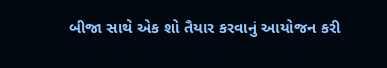બીજા સાથે એક શો તૈયાર કરવાનું આયોજન કરી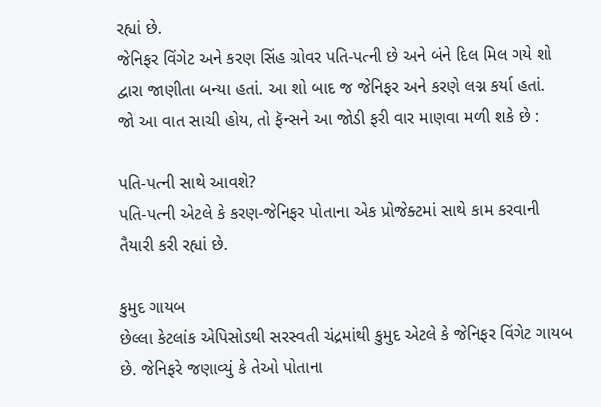રહ્યાં છે.
જેનિફર વિંગેટ અને કરણ સિંહ ગ્રોવર પતિ-પત્ની છે અને બંને દિલ મિલ ગયે શો દ્વારા જાણીતા બન્યા હતાં. આ શો બાદ જ જેનિફર અને કરણે લગ્ન કર્યા હતાં.
જો આ વાત સાચી હોય, તો ફૅન્સને આ જોડી ફરી વાર માણવા મળી શકે છે :

પતિ-પત્ની સાથે આવશે?
પતિ-પત્ની એટલે કે કરણ-જેનિફર પોતાના એક પ્રોજેક્ટમાં સાથે કામ કરવાની તૈયારી કરી રહ્યાં છે.

કુમુદ ગાયબ
છેલ્લા કેટલાંક એપિસોડથી સરસ્વતી ચંદ્રમાંથી કુમુદ એટલે કે જેનિફર વિંગેટ ગાયબ છે. જેનિફરે જણાવ્યું કે તેઓ પોતાના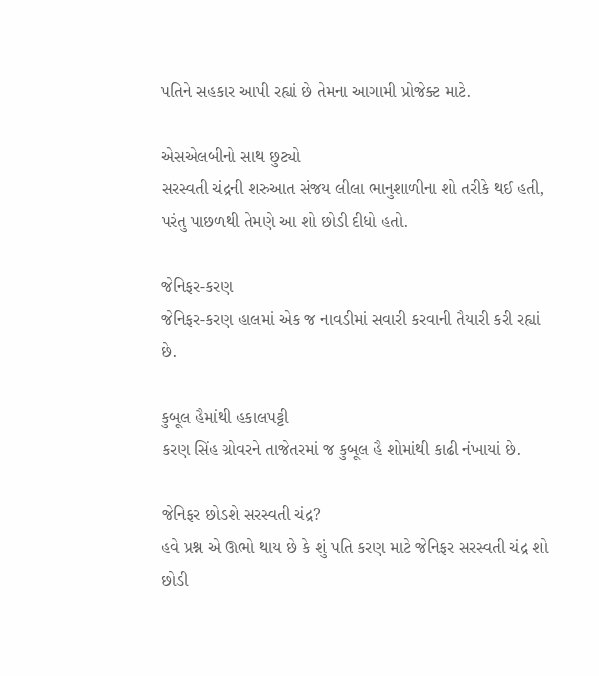પતિને સહકાર આપી રહ્યાં છે તેમના આગામી પ્રોજેક્ટ માટે.

એસએલબીનો સાથ છુટ્યો
સરસ્વતી ચંદ્રની શરુઆત સંજય લીલા ભાનુશાળીના શો તરીકે થઈ હતી, પરંતુ પાછળથી તેમણે આ શો છોડી દીધો હતો.

જેનિફર-કરણ
જેનિફર-કરણ હાલમાં એક જ નાવડીમાં સવારી કરવાની તૈયારી કરી રહ્યાં છે.

કુબૂલ હૈમાંથી હકાલપટ્ટી
કરણ સિંહ ગ્રોવરને તાજેતરમાં જ કુબૂલ હૈ શોમાંથી કાઢી નંખાયાં છે.

જેનિફર છોડશે સરસ્વતી ચંદ્ર?
હવે પ્રશ્ન એ ઊભો થાય છે કે શું પતિ કરણ માટે જેનિફર સરસ્વતી ચંદ્ર શો છોડી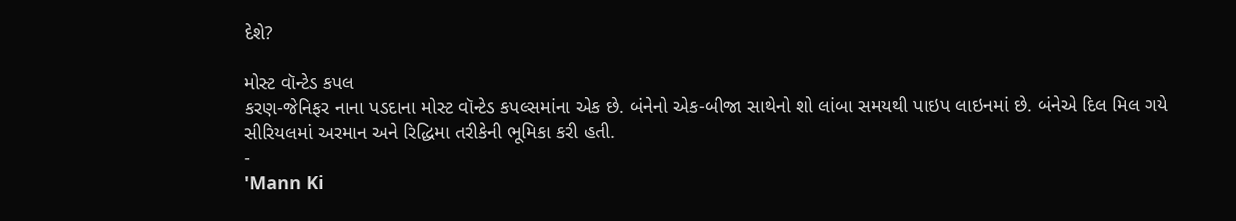દેશે?

મોસ્ટ વૉન્ટેડ કપલ
કરણ-જેનિફર નાના પડદાના મોસ્ટ વૉન્ટેડ કપલ્સમાંના એક છે. બંનેનો એક-બીજા સાથેનો શો લાંબા સમયથી પાઇપ લાઇનમાં છે. બંનેએ દિલ મિલ ગયે સીરિયલમાં અરમાન અને રિદ્ધિમા તરીકેની ભૂમિકા કરી હતી.
-
'Mann Ki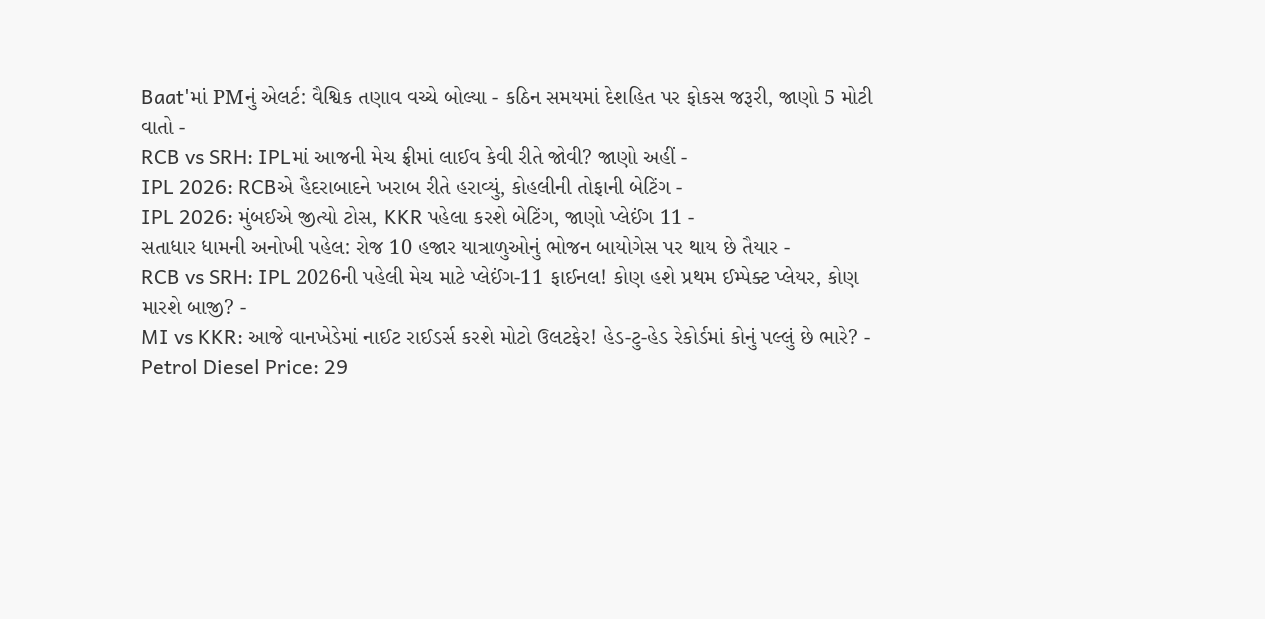Baat'માં PMનું એલર્ટ: વૈશ્વિક તણાવ વચ્ચે બોલ્યા - કઠિન સમયમાં દેશહિત પર ફોકસ જરૂરી, જાણો 5 મોટી વાતો -
RCB vs SRH: IPLમાં આજની મેચ ફ્રીમાં લાઈવ કેવી રીતે જોવી? જાણો અહીં -
IPL 2026: RCBએ હૈદરાબાદને ખરાબ રીતે હરાવ્યું, કોહલીની તોફાની બેટિંગ -
IPL 2026: મુંબઈએ જીત્યો ટોસ, KKR પહેલા કરશે બેટિંગ, જાણો પ્લેઈંગ 11 -
સતાધાર ધામની અનોખી પહેલ: રોજ 10 હજાર યાત્રાળુઓનું ભોજન બાયોગેસ પર થાય છે તૈયાર -
RCB vs SRH: IPL 2026ની પહેલી મેચ માટે પ્લેઈંગ-11 ફાઈનલ! કોણ હશે પ્રથમ ઈમ્પેક્ટ પ્લેયર, કોણ મારશે બાજી? -
MI vs KKR: આજે વાનખેડેમાં નાઈટ રાઈડર્સ કરશે મોટો ઉલટફેર! હેડ-ટુ-હેડ રેકોર્ડમાં કોનું પલ્લું છે ભારે? -
Petrol Diesel Price: 29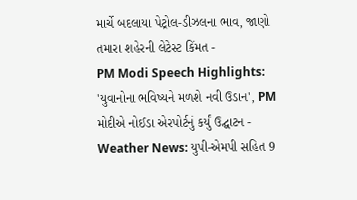માર્ચે બદલાયા પેટ્રોલ-ડીઝલના ભાવ, જાણો તમારા શહેરની લેટેસ્ટ કિંમત -
PM Modi Speech Highlights: 'યુવાનોના ભવિષ્યને મળશે નવી ઉડાન', PM મોદીએ નોઈડા એરપોર્ટનું કર્યું ઉદ્ઘાટન -
Weather News: યુપી-એમપી સહિત 9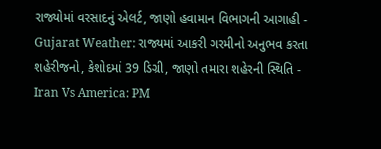રાજ્યોમાં વરસાદનું એલર્ટ, જાણો હવામાન વિભાગની આગાહી -
Gujarat Weather: રાજ્યમાં આકરી ગરમીનો અનુભવ કરતા શહેરીજનો, કેશોદમાં 39 ડિગ્રી, જાણો તમારા શહેરની સ્થિતિ -
Iran Vs America: PM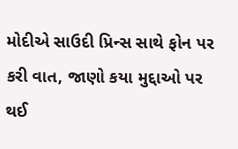મોદીએ સાઉદી પ્રિન્સ સાથે ફોન પર કરી વાત, જાણો કયા મુદ્દાઓ પર થઈ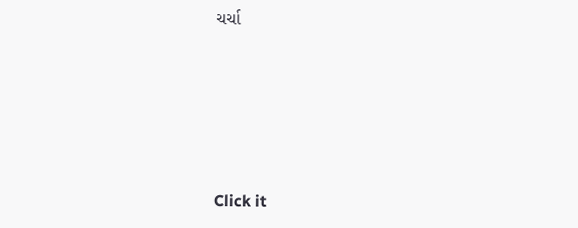ચર્ચા






Click it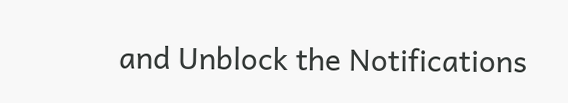and Unblock the Notifications